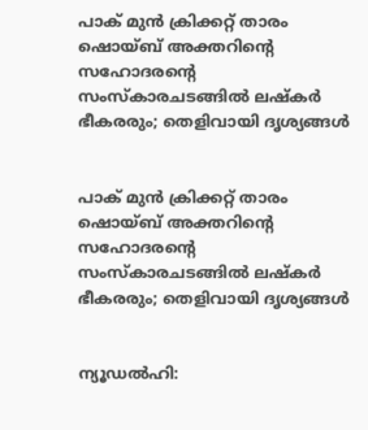പാക് മുൻ ക്രിക്കറ്റ് താരം ഷൊയ്ബ് അക്തറിൻ്റെ സഹോദരൻ്റെ സംസ്കാരചടങ്ങിൽ ലഷ്കർ ഭീകരരും; തെളിവായി ദൃശ്യങ്ങൾ


പാക് മുൻ ക്രിക്കറ്റ് താരം ഷൊയ്ബ് അക്തറിൻ്റെ സഹോദരൻ്റെ സംസ്കാരചടങ്ങിൽ ലഷ്കർ ഭീകരരും; തെളിവായി ദൃശ്യങ്ങൾ


ന്യൂഡൽഹി: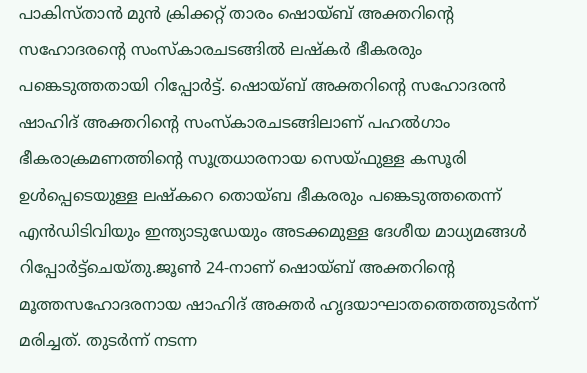പാകിസ്താൻ മുൻ ക്രിക്കറ്റ് താരം ഷൊയ്ബ് അക്തറിന്റെ സഹോദരന്റെ സംസ്കാരചടങ്ങിൽ ലഷ്കർ ഭീകര‍രും പങ്കെടുത്തതായി റിപ്പോ‍ർട്ട്. ഷൊയ്ബ് അക്തറിന്റെ സഹോദരൻ ഷാഹിദ് അക്തറിന്റെ സംസ്കാരചടങ്ങിലാണ് പഹൽഗാം ഭീകരാക്രമണത്തിന്റെ സൂത്രധാരനായ സെയ്ഫുള്ള കസൂരി ഉൾപ്പെടെയുള്ള ലഷ്കറെ തൊയ്ബ ഭീകരരും പങ്കെടുത്തതെന്ന് എൻഡിടിവിയും ഇന്ത്യാടുഡേയും അടക്കമുള്ള ദേശീയ മാധ്യമങ്ങൾ റിപ്പോർട്ട്ചെയ്തു.ജൂൺ 24-നാണ് ഷൊയ്ബ് അക്തറിന്റെ മൂത്തസഹോദരനായ ഷാഹിദ് അക്തർ ഹൃദയാഘാതത്തെത്തുടർന്ന് മരിച്ചത്. തുടർന്ന് നടന്ന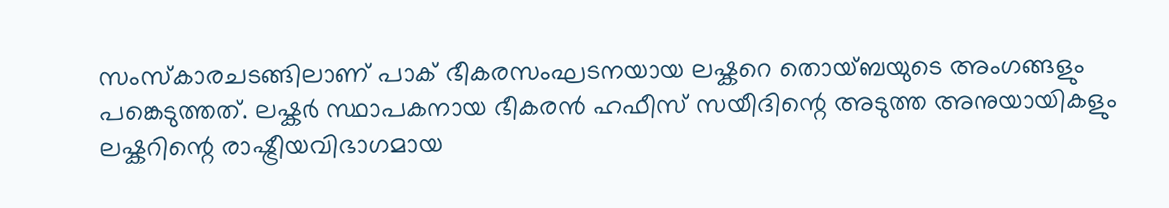സംസ്കാരചടങ്ങിലാണ് പാക് ഭീകരസംഘടനയായ ലഷ്കറെ തൊയ്ബയുടെ അംഗങ്ങളും പങ്കെടുത്തത്. ലഷ്കർ സ്ഥാപകനായ ഭീകരൻ ഹഫീസ് സയീദിന്റെ അടുത്ത അനുയായികളും ലഷ്കറിന്റെ രാഷ്ട്രീയവിഭാഗമായ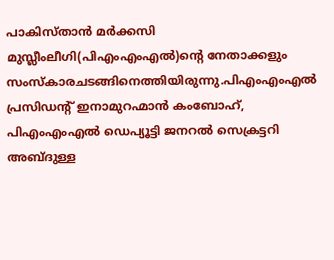പാകിസ്താൻ മർക്കസി മുസ്ലീംലീഗി(പിഎംഎംഎൽ)ന്റെ നേതാക്കളും സംസ്കാരചടങ്ങിനെത്തിയിരുന്നു.പിഎംഎംഎൽ പ്രസിഡന്റ് ഇനാമുറഹ്മാൻ കംബോഹ്, പിഎംഎംഎൽ ഡെപ്യൂട്ടി ജനറൽ സെക്രട്ടറി അബ്ദുള്ള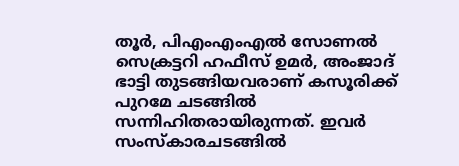തൂ‍ർ, പിഎംഎംഎൽ സോണൽ സെക്രട്ടറി ഹഫീസ് ഉമർ, അംജാദ് ഭാട്ടി തുടങ്ങിയവരാണ് കസൂരിക്ക് പുറമേ ചടങ്ങിൽ സന്നിഹിതരായിരുന്നത്. ഇവർ സംസ്കാരചടങ്ങിൽ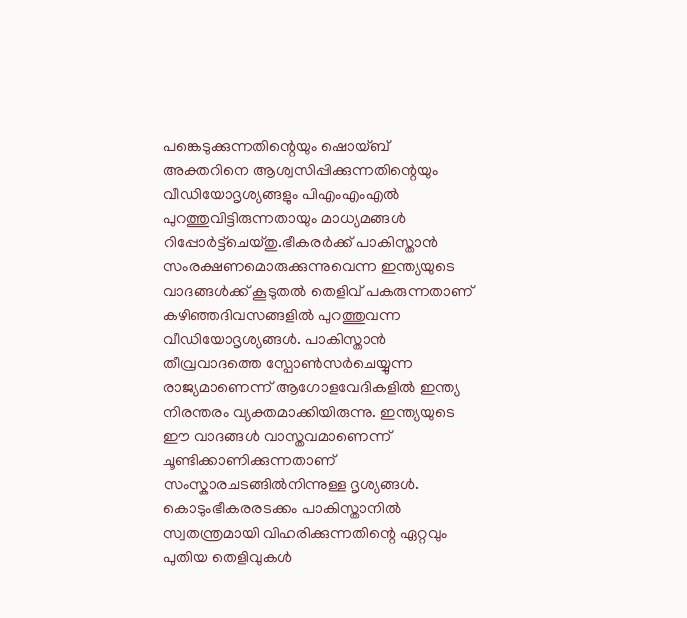പങ്കെടുക്കുന്നതിന്റെയും ഷൊയ്ബ് അക്തറിനെ ആശ്വസിപ്പിക്കുന്നതിന്റെയും വീഡിയോദൃശ്യങ്ങളും പിഎംഎംഎൽ പുറത്തുവിട്ടിരുന്നതായും മാധ്യമങ്ങൾ റിപ്പോർട്ട്ചെയ്തു.ഭീകരർക്ക് പാകിസ്താൻ സംരക്ഷണമൊരുക്കുന്നുവെന്ന ഇന്ത്യയുടെ വാദങ്ങൾക്ക് കൂടുതൽ തെളിവ് പകരുന്നതാണ് കഴിഞ്ഞദിവസങ്ങളിൽ പുറത്തുവന്ന വീഡിയോദൃശ്യങ്ങൾ. പാകിസ്താൻ തീവ്രവാദത്തെ സ്പോൺസർചെയ്യുന്ന രാജ്യമാണെന്ന് ആഗോളവേദികളിൽ ഇന്ത്യ നിരന്തരം വ്യക്തമാക്കിയിരുന്നു. ഇന്ത്യയുടെ ഈ വാദങ്ങൾ വാസ്തവമാണെന്ന് ചൂണ്ടിക്കാണിക്കുന്നതാണ് സംസ്കാരചടങ്ങിൽനിന്നുള്ള ദൃശ്യങ്ങൾ. കൊടുംഭീകരരടക്കം പാകിസ്താനിൽ സ്വതന്ത്രമായി വിഹരിക്കുന്നതിന്റെ ഏറ്റവും പുതിയ തെളിവുകൾ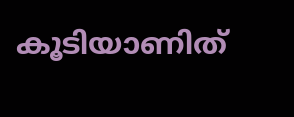കൂടിയാണിത്